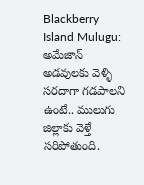Blackberry Island Mulugu: అమేజాన్ అడవులకు వెళ్ళి సరదాగా గడపాలని ఉంటే.. ములుగు జిల్లాకు వెళ్తే సరిపోతుంది.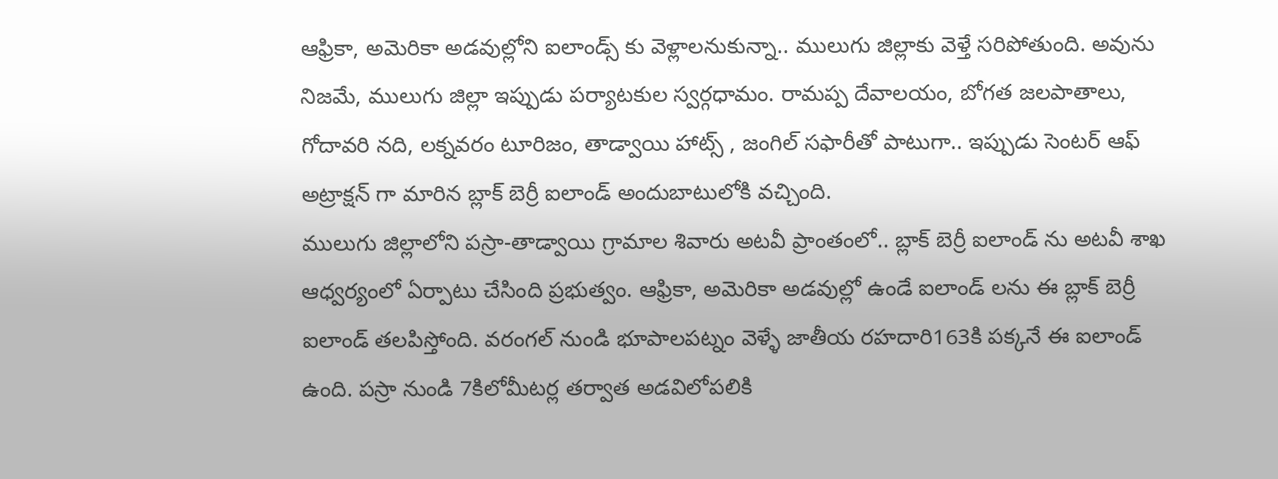ఆఫ్రికా, అమెరికా అడవుల్లోని ఐలాండ్స్ కు వెళ్లాలనుకున్నా.. ములుగు జిల్లాకు వెళ్తే సరిపోతుంది. అవును నిజమే, ములుగు జిల్లా ఇప్పుడు పర్యాటకుల స్వర్గధామం. రామప్ప దేవాలయం, బోగత జలపాతాలు, గోదావరి నది, లక్నవరం టూరిజం, తాడ్వాయి హాట్స్ , జంగిల్ సఫారీతో పాటుగా.. ఇప్పుడు సెంటర్ ఆఫ్ అట్రాక్షన్ గా మారిన బ్లాక్ బెర్రీ ఐలాండ్ అందుబాటులోకి వచ్చింది.
ములుగు జిల్లాలోని పస్రా-తాడ్వాయి గ్రామాల శివారు అటవీ ప్రాంతంలో.. బ్లాక్ బెర్రీ ఐలాండ్ ను అటవీ శాఖ ఆధ్వర్యంలో ఏర్పాటు చేసింది ప్రభుత్వం. ఆఫ్రికా, అమెరికా అడవుల్లో ఉండే ఐలాండ్ లను ఈ బ్లాక్ బెర్రీ ఐలాండ్ తలపిస్తోంది. వరంగల్ నుండి భూపాలపట్నం వెళ్ళే జాతీయ రహదారి163కి పక్కనే ఈ ఐలాండ్ ఉంది. పస్రా నుండి 7కిలోమీటర్ల తర్వాత అడవిలోపలికి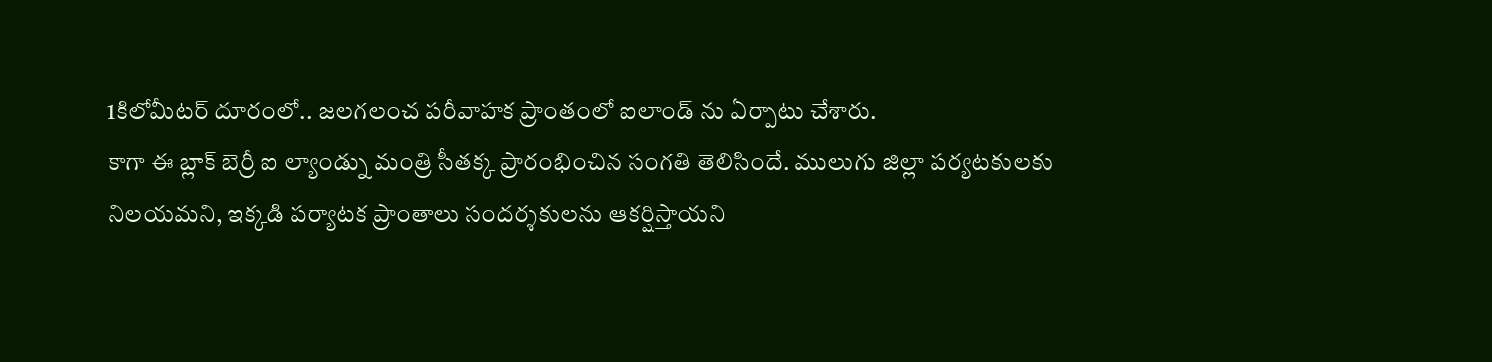1కిలోమీటర్ దూరంలో.. జలగలంచ పరీవాహక ప్రాంతంలో ఐలాండ్ ను ఏర్పాటు చేశారు.
కాగా ఈ బ్లాక్ బెర్రీ ఐ ల్యాండ్ను మంత్రి సీతక్క ప్రారంభించిన సంగతి తెలిసిందే. ములుగు జిల్లా పర్యటకులకు నిలయమని, ఇక్కడి పర్యాటక ప్రాంతాలు సందర్శకులను ఆకర్షిస్తాయని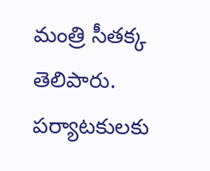మంత్రి సీతక్క తెలిపారు. పర్యాటకులకు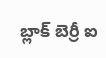బ్లాక్ బెర్రీ ఐ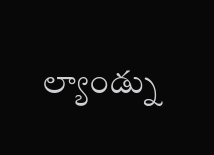ల్యాండ్ను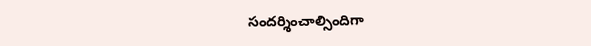సందర్శించాల్సిందిగా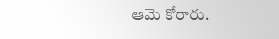ఆమె కోరారు.